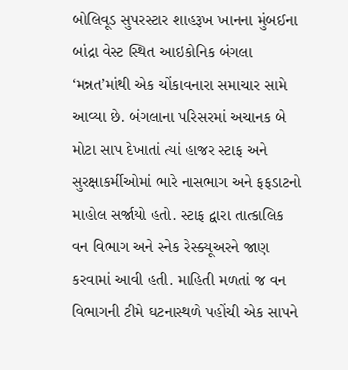બોલિવૂડ સુપરસ્ટાર શાહરૂખ ખાનના મુંબઈના બાંદ્રા વેસ્ટ સ્થિત આઇકોનિક બંગલા ‘મન્નત’માંથી એક ચોંકાવનારા સમાચાર સામે આવ્યા છે. બંગલાના પરિસરમાં અચાનક બે મોટા સાપ દેખાતાં ત્યાં હાજર સ્ટાફ અને સુરક્ષાકર્મીઓમાં ભારે નાસભાગ અને ફફડાટનો માહોલ સર્જાયો હતો. સ્ટાફ દ્વારા તાત્કાલિક વન વિભાગ અને સ્નેક રેસ્ક્યૂઅરને જાણ કરવામાં આવી હતી. માહિતી મળતાં જ વન વિભાગની ટીમે ઘટનાસ્થળે પહોંચી એક સાપને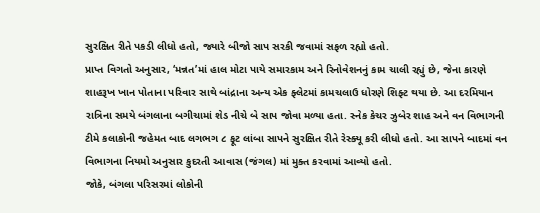સુરક્ષિત રીતે પકડી લીધો હતો, જ્યારે બીજો સાપ સરકી જવામાં સફળ રહ્યો હતો.
પ્રાપ્ત વિગતો અનુસાર, ‘મન્નત’માં હાલ મોટા પાયે સમારકામ અને રિનોવેશનનું કામ ચાલી રહ્યું છે, જેના કારણે શાહરૂખ ખાન પોતાના પરિવાર સાથે બાંદ્રાના અન્ય એક ફ્લેટમાં કામચલાઉ ધોરણે શિફ્ટ થયા છે. આ દરમિયાન રાત્રિના સમયે બંગલાના બગીચામાં શેડ નીચે બે સાપ જોવા મળ્યા હતા. સ્નેક કેચર ઝુબેર શાહ અને વન વિભાગની ટીમે કલાકોની જહેમત બાદ લગભગ ૮ ફૂટ લાંબા સાપને સુરક્ષિત રીતે રેસ્ક્યૂ કરી લીધો હતો. આ સાપને બાદમાં વન વિભાગના નિયમો અનુસાર કુદરતી આવાસ (જંગલ) માં મુક્ત કરવામાં આવ્યો હતો.
જોકે, બંગલા પરિસરમાં લોકોની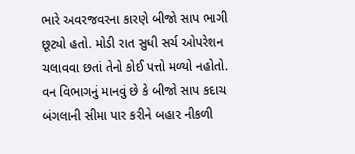ભારે અવરજવરના કારણે બીજો સાપ ભાગી છૂટ્યો હતો. મોડી રાત સુધી સર્ચ ઓપરેશન ચલાવવા છતાં તેનો કોઈ પત્તો મળ્યો નહોતો. વન વિભાગનું માનવું છે કે બીજો સાપ કદાચ બંગલાની સીમા પાર કરીને બહાર નીકળી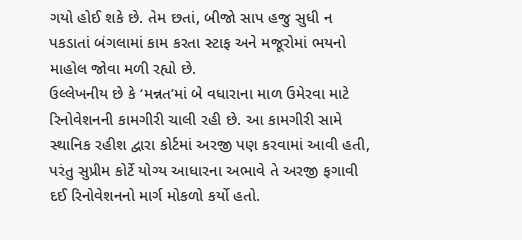ગયો હોઈ શકે છે. તેમ છતાં, બીજો સાપ હજુ સુધી ન પકડાતાં બંગલામાં કામ કરતા સ્ટાફ અને મજૂરોમાં ભયનો માહોલ જોવા મળી રહ્યો છે.
ઉલ્લેખનીય છે કે ‘મન્નત’માં બે વધારાના માળ ઉમેરવા માટે રિનોવેશનની કામગીરી ચાલી રહી છે. આ કામગીરી સામે સ્થાનિક રહીશ દ્વારા કોર્ટમાં અરજી પણ કરવામાં આવી હતી, પરંતુ સુપ્રીમ કોર્ટે યોગ્ય આધારના અભાવે તે અરજી ફગાવી દઈ રિનોવેશનનો માર્ગ મોકળો કર્યો હતો.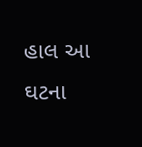હાલ આ ઘટના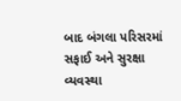બાદ બંગલા પરિસરમાં સફાઈ અને સુરક્ષા વ્યવસ્થા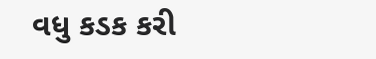વધુ કડક કરી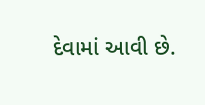દેવામાં આવી છે.